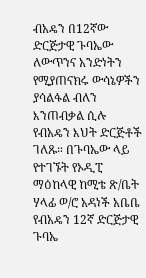ብአዴን በ12ኛው ድርጅታዊ ጉባኤው ለውጥንና አንድነትን የሚያጠናክሩ ውሳኔዎችን ያሳልፋል ብለን እንጠብቃል ሲሉ የብአዴን እህት ድርጅቶች ገለጹ። በጉባኤው ላይ የተገኙት የኦዲፒ ማዕከላዊ ከሚቴ ጽ/ቤት ሃላፊ ወ/ሮ አዳነች አቤቤ የብአዴን 12ኛ ድርጅታዊ ጉባኤ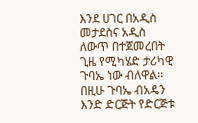እንደ ሀገር በአዲስ መታደስና አዲስ ለውጥ በተጀመረበት ጊዜ የሚካሄድ ታሪካዊ ጉባኤ ነው ብለዋል። በዚሁ ጉባኤ ብአዴን እንድ ድርጅት የድርጅቱ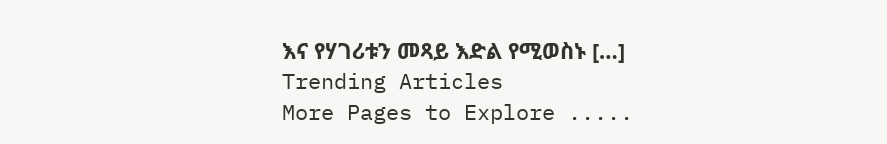እና የሃገሪቱን መጻይ እድል የሚወስኑ […]
Trending Articles
More Pages to Explore .....